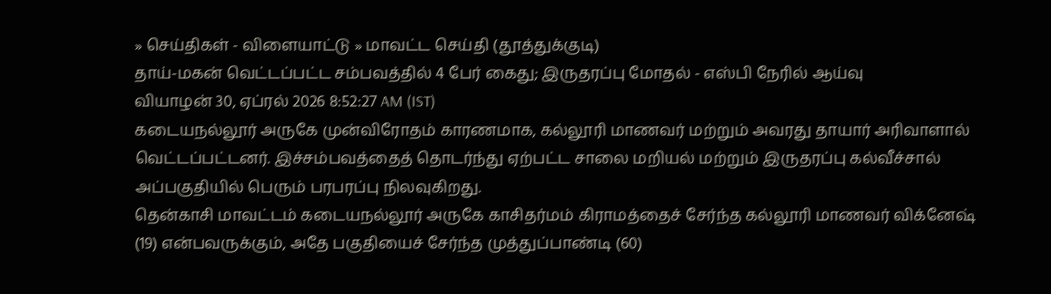» செய்திகள் - விளையாட்டு » மாவட்ட செய்தி (தூத்துக்குடி)
தாய்-மகன் வெட்டப்பட்ட சம்பவத்தில் 4 பேர் கைது; இருதரப்பு மோதல் - எஸ்பி நேரில் ஆய்வு
வியாழன் 30, ஏப்ரல் 2026 8:52:27 AM (IST)
கடையநல்லூர் அருகே முன்விரோதம் காரணமாக, கல்லூரி மாணவர் மற்றும் அவரது தாயார் அரிவாளால் வெட்டப்பட்டனர். இச்சம்பவத்தைத் தொடர்ந்து ஏற்பட்ட சாலை மறியல் மற்றும் இருதரப்பு கல்வீச்சால் அப்பகுதியில் பெரும் பரபரப்பு நிலவுகிறது.
தென்காசி மாவட்டம் கடையநல்லூர் அருகே காசிதர்மம் கிராமத்தைச் சேர்ந்த கல்லூரி மாணவர் விக்னேஷ் (19) என்பவருக்கும், அதே பகுதியைச் சேர்ந்த முத்துப்பாண்டி (60)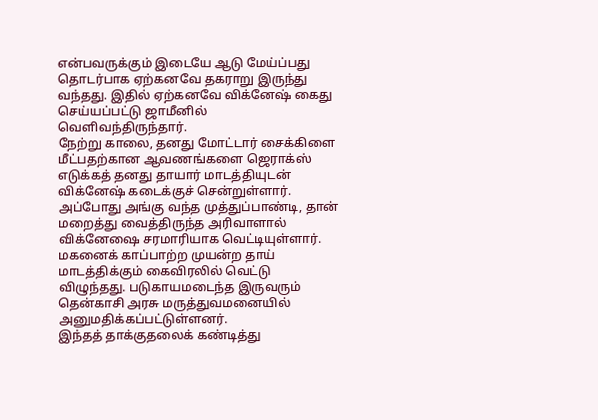என்பவருக்கும் இடையே ஆடு மேய்ப்பது தொடர்பாக ஏற்கனவே தகராறு இருந்து வந்தது. இதில் ஏற்கனவே விக்னேஷ் கைது செய்யப்பட்டு ஜாமீனில் வெளிவந்திருந்தார்.
நேற்று காலை, தனது மோட்டார் சைக்கிளை மீட்பதற்கான ஆவணங்களை ஜெராக்ஸ் எடுக்கத் தனது தாயார் மாடத்தியுடன் விக்னேஷ் கடைக்குச் சென்றுள்ளார். அப்போது அங்கு வந்த முத்துப்பாண்டி, தான் மறைத்து வைத்திருந்த அரிவாளால் விக்னேஷை சரமாரியாக வெட்டியுள்ளார். மகனைக் காப்பாற்ற முயன்ற தாய் மாடத்திக்கும் கைவிரலில் வெட்டு விழுந்தது. படுகாயமடைந்த இருவரும் தென்காசி அரசு மருத்துவமனையில் அனுமதிக்கப்பட்டுள்ளனர்.
இந்தத் தாக்குதலைக் கண்டித்து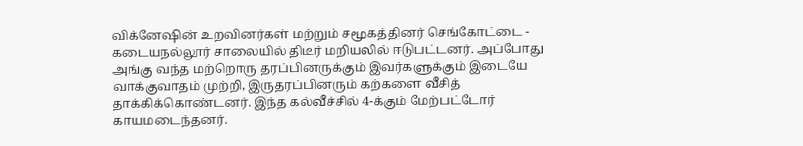விக்னேஷின் உறவினர்கள் மற்றும் சமூகத்தினர் செங்கோட்டை - கடையநல்லூர் சாலையில் திடீர் மறியலில் ஈடுபட்டனர். அப்போது அங்கு வந்த மற்றொரு தரப்பினருக்கும் இவர்களுக்கும் இடையே வாக்குவாதம் முற்றி, இருதரப்பினரும் கற்களை வீசித் தாக்கிக்கொண்டனர். இந்த கல்வீச்சில் 4-க்கும் மேற்பட்டோர் காயமடைந்தனர்.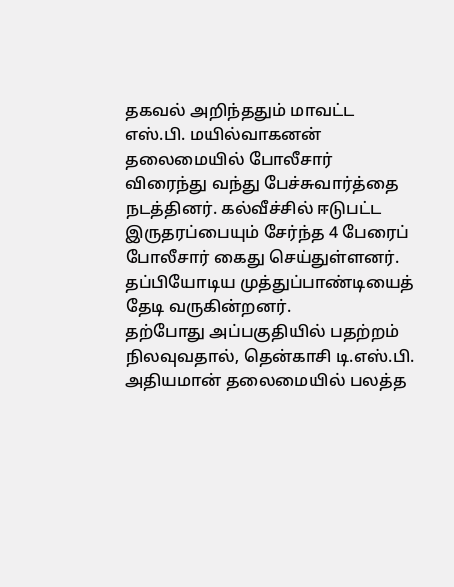தகவல் அறிந்ததும் மாவட்ட எஸ்.பி. மயில்வாகனன் தலைமையில் போலீசார் விரைந்து வந்து பேச்சுவார்த்தை நடத்தினர். கல்வீச்சில் ஈடுபட்ட இருதரப்பையும் சேர்ந்த 4 பேரைப் போலீசார் கைது செய்துள்ளனர். தப்பியோடிய முத்துப்பாண்டியைத் தேடி வருகின்றனர்.
தற்போது அப்பகுதியில் பதற்றம் நிலவுவதால், தென்காசி டி.எஸ்.பி. அதியமான் தலைமையில் பலத்த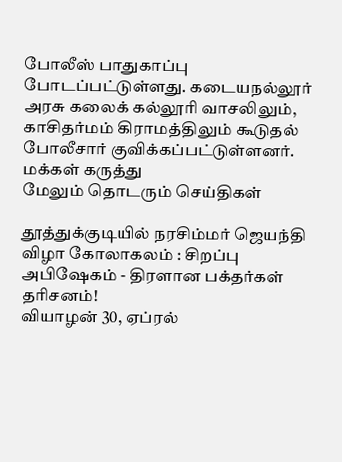போலீஸ் பாதுகாப்பு போடப்பட்டுள்ளது. கடையநல்லூர் அரசு கலைக் கல்லூரி வாசலிலும், காசிதர்மம் கிராமத்திலும் கூடுதல் போலீசார் குவிக்கப்பட்டுள்ளனர்.
மக்கள் கருத்து
மேலும் தொடரும் செய்திகள்

தூத்துக்குடியில் நரசிம்மர் ஜெயந்தி விழா கோலாகலம் : சிறப்பு அபிஷேகம் - திரளான பக்தர்கள் தரிசனம்!
வியாழன் 30, ஏப்ரல்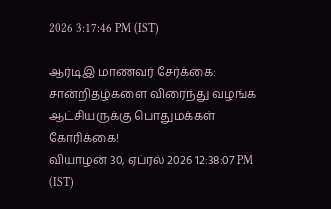2026 3:17:46 PM (IST)

ஆர்டிஇ மாணவர் சேர்க்கை: சான்றிதழ்களை விரைந்து வழங்க ஆட்சியருக்கு பொதுமக்கள் கோரிக்கை!
வியாழன் 30, ஏப்ரல் 2026 12:38:07 PM (IST)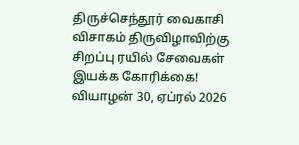திருச்செந்தூர் வைகாசி விசாகம் திருவிழாவிற்கு சிறப்பு ரயில் சேவைகள் இயக்க கோரிக்கை!
வியாழன் 30, ஏப்ரல் 2026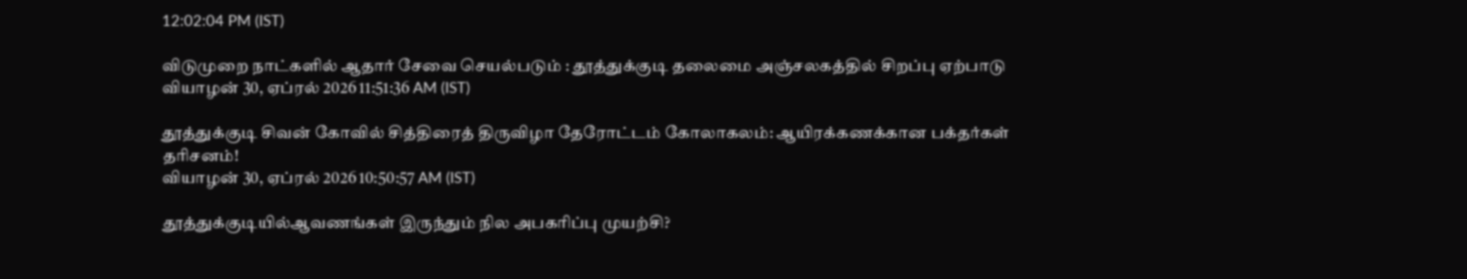12:02:04 PM (IST)

விடுமுறை நாட்களில் ஆதார் சேவை செயல்படும் : தூத்துக்குடி தலைமை அஞ்சலகத்தில் சிறப்பு ஏற்பாடு
வியாழன் 30, ஏப்ரல் 2026 11:51:36 AM (IST)

தூத்துக்குடி சிவன் கோவில் சித்திரைத் திருவிழா தேரோட்டம் கோலாகலம்: ஆயிரக்கணக்கான பக்தர்கள் தரிசனம்!
வியாழன் 30, ஏப்ரல் 2026 10:50:57 AM (IST)

தூத்துக்குடியில்ஆவணங்கள் இருந்தும் நில அபகரிப்பு முயற்சி?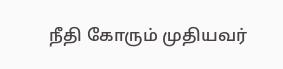நீதி கோரும் முதியவர்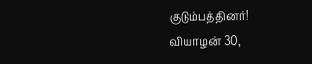குடும்பத்தினர்!
வியாழன் 30,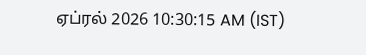ஏப்ரல் 2026 10:30:15 AM (IST)